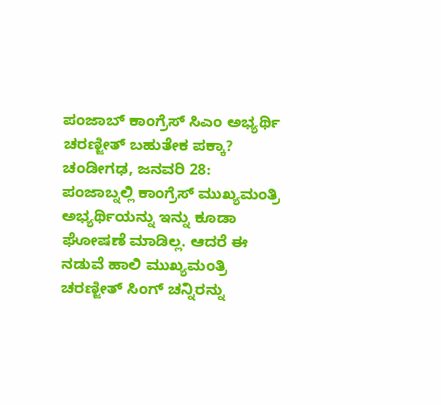ಪಂಜಾಬ್ ಕಾಂಗ್ರೆಸ್ ಸಿಎಂ ಅಭ್ಯರ್ಥಿ ಚರಣ್ಜೀತ್ ಬಹುತೇಕ ಪಕ್ಕಾ?
ಚಂಡೀಗಢ, ಜನವರಿ 28: ಪಂಜಾಬ್ನಲ್ಲಿ ಕಾಂಗ್ರೆಸ್ ಮುಖ್ಯಮಂತ್ರಿ ಅಭ್ಯರ್ಥಿಯನ್ನು ಇನ್ನು ಕೂಡಾ ಘೋಷಣೆ ಮಾಡಿಲ್ಲ. ಆದರೆ ಈ ನಡುವೆ ಹಾಲಿ ಮುಖ್ಯಮಂತ್ರಿ ಚರಣ್ಜೀತ್ ಸಿಂಗ್ ಚನ್ನಿರನ್ನು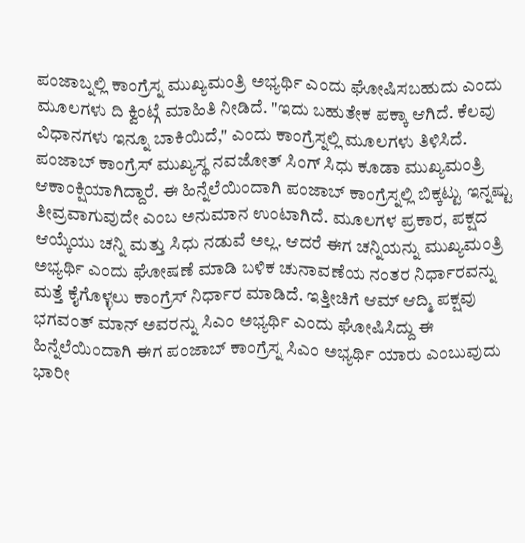ಪಂಜಾಬ್ನಲ್ಲಿ ಕಾಂಗ್ರೆಸ್ನ ಮುಖ್ಯಮಂತ್ರಿ ಅಭ್ಯರ್ಥಿ ಎಂದು ಘೋಷಿಸಬಹುದು ಎಂದು ಮೂಲಗಳು ದಿ ಕ್ವಿಂಟ್ಗೆ ಮಾಹಿತಿ ನೀಡಿದೆ. "ಇದು ಬಹುತೇಕ ಪಕ್ಕಾ ಆಗಿದೆ. ಕೆಲವು ವಿಧಾನಗಳು ಇನ್ನೂ ಬಾಕಿಯಿದೆ," ಎಂದು ಕಾಂಗ್ರೆಸ್ನಲ್ಲಿ ಮೂಲಗಳು ತಿಳಿಸಿದೆ.
ಪಂಜಾಬ್ ಕಾಂಗ್ರೆಸ್ ಮುಖ್ಯಸ್ಥ ನವಜೋತ್ ಸಿಂಗ್ ಸಿಧು ಕೂಡಾ ಮುಖ್ಯಮಂತ್ರಿ ಆಕಾಂಕ್ಷಿಯಾಗಿದ್ದಾರೆ. ಈ ಹಿನ್ನೆಲೆಯಿಂದಾಗಿ ಪಂಜಾಬ್ ಕಾಂಗ್ರೆಸ್ನಲ್ಲಿ ಬಿಕ್ಕಟ್ಟು ಇನ್ನಷ್ಟು ತೀವ್ರವಾಗುವುದೇ ಎಂಬ ಅನುಮಾನ ಉಂಟಾಗಿದೆ. ಮೂಲಗಳ ಪ್ರಕಾರ, ಪಕ್ಷದ ಆಯ್ಕೆಯು ಚನ್ನಿ ಮತ್ತು ಸಿಧು ನಡುವೆ ಅಲ್ಲ. ಆದರೆ ಈಗ ಚನ್ನಿಯನ್ನು ಮುಖ್ಯಮಂತ್ರಿ ಅಭ್ಯರ್ಥಿ ಎಂದು ಘೋಷಣೆ ಮಾಡಿ ಬಳಿಕ ಚುನಾವಣೆಯ ನಂತರ ನಿರ್ಧಾರವನ್ನು ಮತ್ತೆ ಕೈಗೊಳ್ಳಲು ಕಾಂಗ್ರೆಸ್ ನಿರ್ಧಾರ ಮಾಡಿದೆ. ಇತ್ತೀಚಿಗೆ ಆಮ್ ಆದ್ಮಿ ಪಕ್ಷವು ಭಗವಂತ್ ಮಾನ್ ಅವರನ್ನು ಸಿಎಂ ಅಭ್ಯರ್ಥಿ ಎಂದು ಘೋಷಿಸಿದ್ದು ಈ ಹಿನ್ನೆಲೆಯಿಂದಾಗಿ ಈಗ ಪಂಜಾಬ್ ಕಾಂಗ್ರೆಸ್ನ ಸಿಎಂ ಅಭ್ಯರ್ಥಿ ಯಾರು ಎಂಬುವುದು ಭಾರೀ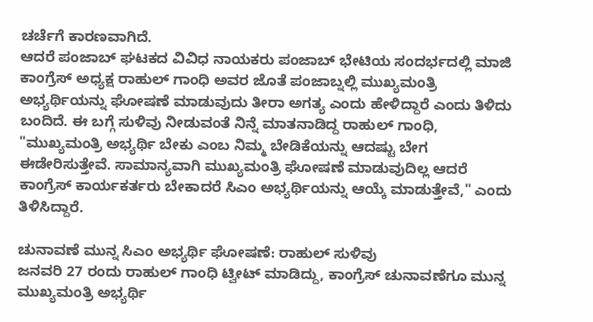ಚರ್ಚೆಗೆ ಕಾರಣವಾಗಿದೆ.
ಆದರೆ ಪಂಜಾಬ್ ಘಟಕದ ವಿವಿಧ ನಾಯಕರು ಪಂಜಾಬ್ ಭೇಟಿಯ ಸಂದರ್ಭದಲ್ಲಿ ಮಾಜಿ ಕಾಂಗ್ರೆಸ್ ಅಧ್ಯಕ್ಷ ರಾಹುಲ್ ಗಾಂಧಿ ಅವರ ಜೊತೆ ಪಂಜಾಬ್ನಲ್ಲಿ ಮುಖ್ಯಮಂತ್ರಿ ಅಭ್ಯರ್ಥಿಯನ್ನು ಘೋಷಣೆ ಮಾಡುವುದು ತೀರಾ ಅಗತ್ಯ ಎಂದು ಹೇಳಿದ್ದಾರೆ ಎಂದು ತಿಳಿದು ಬಂದಿದೆ. ಈ ಬಗ್ಗೆ ಸುಳಿವು ನೀಡುವಂತೆ ನಿನ್ನೆ ಮಾತನಾಡಿದ್ದ ರಾಹುಲ್ ಗಾಂಧಿ, "ಮುಖ್ಯಮಂತ್ರಿ ಅಭ್ಯರ್ಥಿ ಬೇಕು ಎಂಬ ನಿಮ್ಮ ಬೇಡಿಕೆಯನ್ನು ಆದಷ್ಟು ಬೇಗ ಈಡೇರಿಸುತ್ತೇವೆ. ಸಾಮಾನ್ಯವಾಗಿ ಮುಖ್ಯಮಂತ್ರಿ ಘೋಷಣೆ ಮಾಡುವುದಿಲ್ಲ ಆದರೆ ಕಾಂಗ್ರೆಸ್ ಕಾರ್ಯಕರ್ತರು ಬೇಕಾದರೆ ಸಿಎಂ ಅಭ್ಯರ್ಥಿಯನ್ನು ಆಯ್ಕೆ ಮಾಡುತ್ತೇವೆ," ಎಂದು ತಿಳಿಸಿದ್ದಾರೆ.

ಚುನಾವಣೆ ಮುನ್ನ ಸಿಎಂ ಅಭ್ಯರ್ಥಿ ಘೋಷಣೆ: ರಾಹುಲ್ ಸುಳಿವು
ಜನವರಿ 27 ರಂದು ರಾಹುಲ್ ಗಾಂಧಿ ಟ್ವೀಟ್ ಮಾಡಿದ್ದು, ಕಾಂಗ್ರೆಸ್ ಚುನಾವಣೆಗೂ ಮುನ್ನ ಮುಖ್ಯಮಂತ್ರಿ ಅಭ್ಯರ್ಥಿ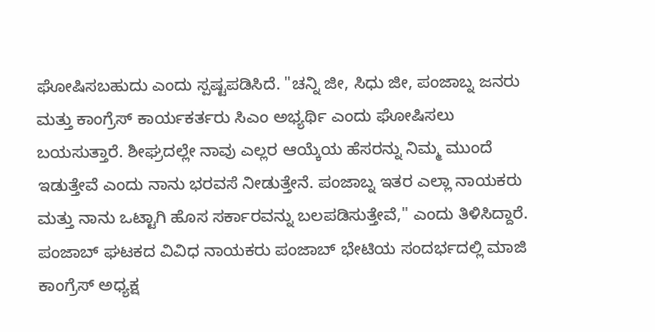ಘೋಷಿಸಬಹುದು ಎಂದು ಸ್ಪಷ್ಟಪಡಿಸಿದೆ. "ಚನ್ನಿ ಜೀ, ಸಿಧು ಜೀ, ಪಂಜಾಬ್ನ ಜನರು ಮತ್ತು ಕಾಂಗ್ರೆಸ್ ಕಾರ್ಯಕರ್ತರು ಸಿಎಂ ಅಭ್ಯರ್ಥಿ ಎಂದು ಘೋಷಿಸಲು ಬಯಸುತ್ತಾರೆ. ಶೀಘ್ರದಲ್ಲೇ ನಾವು ಎಲ್ಲರ ಆಯ್ಕೆಯ ಹೆಸರನ್ನು ನಿಮ್ಮ ಮುಂದೆ ಇಡುತ್ತೇವೆ ಎಂದು ನಾನು ಭರವಸೆ ನೀಡುತ್ತೇನೆ. ಪಂಜಾಬ್ನ ಇತರ ಎಲ್ಲಾ ನಾಯಕರು ಮತ್ತು ನಾನು ಒಟ್ಟಾಗಿ ಹೊಸ ಸರ್ಕಾರವನ್ನು ಬಲಪಡಿಸುತ್ತೇವೆ," ಎಂದು ತಿಳಿಸಿದ್ದಾರೆ.
ಪಂಜಾಬ್ ಘಟಕದ ವಿವಿಧ ನಾಯಕರು ಪಂಜಾಬ್ ಭೇಟಿಯ ಸಂದರ್ಭದಲ್ಲಿ ಮಾಜಿ ಕಾಂಗ್ರೆಸ್ ಅಧ್ಯಕ್ಷ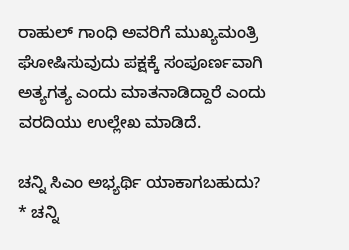ರಾಹುಲ್ ಗಾಂಧಿ ಅವರಿಗೆ ಮುಖ್ಯಮಂತ್ರಿ ಘೋಷಿಸುವುದು ಪಕ್ಷಕ್ಕೆ ಸಂಪೂರ್ಣವಾಗಿ ಅತ್ಯಗತ್ಯ ಎಂದು ಮಾತನಾಡಿದ್ದಾರೆ ಎಂದು ವರದಿಯು ಉಲ್ಲೇಖ ಮಾಡಿದೆ.

ಚನ್ನಿ ಸಿಎಂ ಅಭ್ಯರ್ಥಿ ಯಾಕಾಗಬಹುದು?
* ಚನ್ನಿ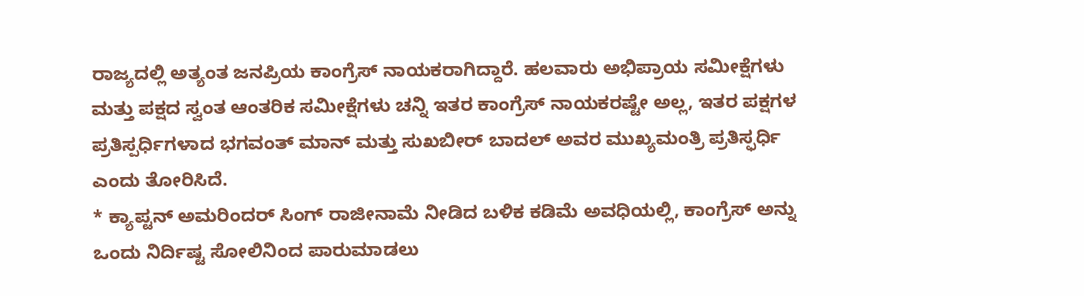ರಾಜ್ಯದಲ್ಲಿ ಅತ್ಯಂತ ಜನಪ್ರಿಯ ಕಾಂಗ್ರೆಸ್ ನಾಯಕರಾಗಿದ್ದಾರೆ. ಹಲವಾರು ಅಭಿಪ್ರಾಯ ಸಮೀಕ್ಷೆಗಳು ಮತ್ತು ಪಕ್ಷದ ಸ್ವಂತ ಆಂತರಿಕ ಸಮೀಕ್ಷೆಗಳು ಚನ್ನಿ ಇತರ ಕಾಂಗ್ರೆಸ್ ನಾಯಕರಷ್ಟೇ ಅಲ್ಲ, ಇತರ ಪಕ್ಷಗಳ ಪ್ರತಿಸ್ಪರ್ಧಿಗಳಾದ ಭಗವಂತ್ ಮಾನ್ ಮತ್ತು ಸುಖಬೀರ್ ಬಾದಲ್ ಅವರ ಮುಖ್ಯಮಂತ್ರಿ ಪ್ರತಿಸ್ಫರ್ಧಿ ಎಂದು ತೋರಿಸಿದೆ.
* ಕ್ಯಾಪ್ಟನ್ ಅಮರಿಂದರ್ ಸಿಂಗ್ ರಾಜೀನಾಮೆ ನೀಡಿದ ಬಳಿಕ ಕಡಿಮೆ ಅವಧಿಯಲ್ಲಿ, ಕಾಂಗ್ರೆಸ್ ಅನ್ನು ಒಂದು ನಿರ್ದಿಷ್ಟ ಸೋಲಿನಿಂದ ಪಾರುಮಾಡಲು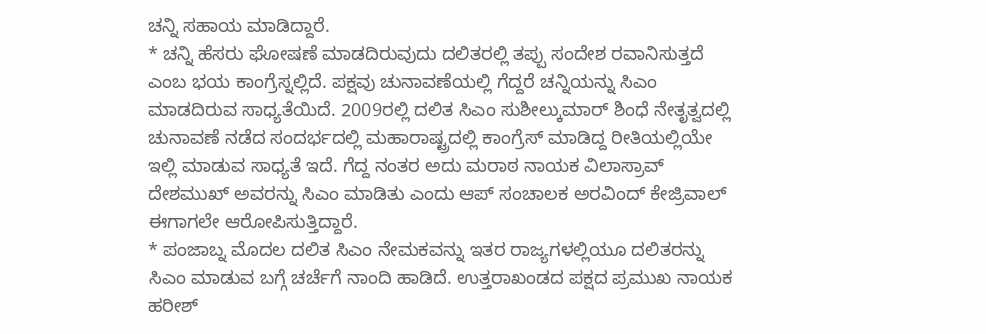ಚನ್ನಿ ಸಹಾಯ ಮಾಡಿದ್ದಾರೆ.
* ಚನ್ನಿ ಹೆಸರು ಘೋಷಣೆ ಮಾಡದಿರುವುದು ದಲಿತರಲ್ಲಿ ತಪ್ಪು ಸಂದೇಶ ರವಾನಿಸುತ್ತದೆ ಎಂಬ ಭಯ ಕಾಂಗ್ರೆಸ್ನಲ್ಲಿದೆ. ಪಕ್ಷವು ಚುನಾವಣೆಯಲ್ಲಿ ಗೆದ್ದರೆ ಚನ್ನಿಯನ್ನು ಸಿಎಂ ಮಾಡದಿರುವ ಸಾಧ್ಯತೆಯಿದೆ. 2009ರಲ್ಲಿ ದಲಿತ ಸಿಎಂ ಸುಶೀಲ್ಕುಮಾರ್ ಶಿಂಧೆ ನೇತೃತ್ವದಲ್ಲಿ ಚುನಾವಣೆ ನಡೆದ ಸಂದರ್ಭದಲ್ಲಿ ಮಹಾರಾಷ್ಟ್ರದಲ್ಲಿ ಕಾಂಗ್ರೆಸ್ ಮಾಡಿದ್ದ ರೀತಿಯಲ್ಲಿಯೇ ಇಲ್ಲಿ ಮಾಡುವ ಸಾಧ್ಯತೆ ಇದೆ. ಗೆದ್ದ ನಂತರ ಅದು ಮರಾಠ ನಾಯಕ ವಿಲಾಸ್ರಾವ್ ದೇಶಮುಖ್ ಅವರನ್ನು ಸಿಎಂ ಮಾಡಿತು ಎಂದು ಆಪ್ ಸಂಚಾಲಕ ಅರವಿಂದ್ ಕೇಜ್ರಿವಾಲ್ ಈಗಾಗಲೇ ಆರೋಪಿಸುತ್ತಿದ್ದಾರೆ.
* ಪಂಜಾಬ್ನ ಮೊದಲ ದಲಿತ ಸಿಎಂ ನೇಮಕವನ್ನು ಇತರ ರಾಜ್ಯಗಳಲ್ಲಿಯೂ ದಲಿತರನ್ನು ಸಿಎಂ ಮಾಡುವ ಬಗ್ಗೆ ಚರ್ಚೆಗೆ ನಾಂದಿ ಹಾಡಿದೆ. ಉತ್ತರಾಖಂಡದ ಪಕ್ಷದ ಪ್ರಮುಖ ನಾಯಕ ಹರೀಶ್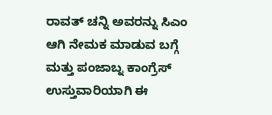ರಾವತ್ ಚನ್ನಿ ಅವರನ್ನು ಸಿಎಂ ಆಗಿ ನೇಮಕ ಮಾಡುವ ಬಗ್ಗೆ ಮತ್ತು ಪಂಜಾಬ್ನ ಕಾಂಗ್ರೆಸ್ ಉಸ್ತುವಾರಿಯಾಗಿ ಈ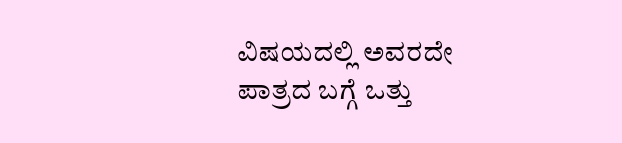ವಿಷಯದಲ್ಲಿ ಅವರದೇ ಪಾತ್ರದ ಬಗ್ಗೆ ಒತ್ತು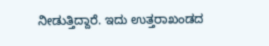ನೀಡುತ್ತಿದ್ದಾರೆ. ಇದು ಉತ್ತರಾಖಂಡದ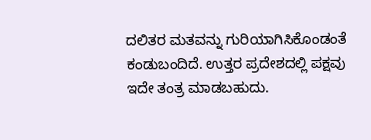ದಲಿತರ ಮತವನ್ನು ಗುರಿಯಾಗಿಸಿಕೊಂಡಂತೆ ಕಂಡುಬಂದಿದೆ. ಉತ್ತರ ಪ್ರದೇಶದಲ್ಲಿ ಪಕ್ಷವು ಇದೇ ತಂತ್ರ ಮಾಡಬಹುದು.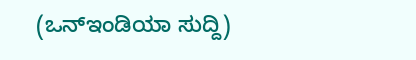(ಒನ್ಇಂಡಿಯಾ ಸುದ್ದಿ)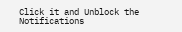Click it and Unblock the Notifications